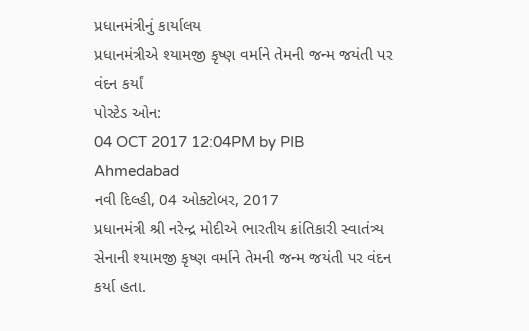પ્રધાનમંત્રીનું કાર્યાલય
પ્રધાનમંત્રીએ શ્યામજી કૃષ્ણ વર્માને તેમની જન્મ જયંતી પર વંદન કર્યાં
પોસ્ટેડ ઓન:
04 OCT 2017 12:04PM by PIB Ahmedabad
નવી દિલ્હી, 04 ઓક્ટોબર, 2017
પ્રધાનમંત્રી શ્રી નરેન્દ્ર મોદીએ ભારતીય ક્રાંતિકારી સ્વાતંત્ર્ય સેનાની શ્યામજી કૃષ્ણ વર્માને તેમની જન્મ જયંતી પર વંદન કર્યા હતા.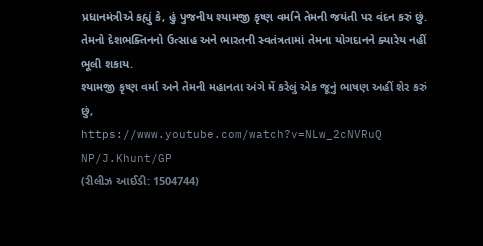પ્રધાનમંત્રીએ કહ્યું કે, હું પુજનીય શ્યામજી કૃષ્ણ વર્માને તેમની જયંતી પર વંદન કરું છું. તેમનો દેશભક્તિનનો ઉત્સાહ અને ભારતની સ્વતંત્રતામાં તેમના યોગદાનને ક્યારેય નહીં ભૂલી શકાય.
શ્યામજી કૃષ્ણ વર્મા અને તેમની મહાનતા અંગે મેં કરેલું એક જૂનું ભાષણ અહીં શેર કરું છું,
https://www.youtube.com/watch?v=NLw_2cNVRuQ
NP/J.Khunt/GP
(રીલીઝ આઈડી: 1504744)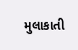મુલાકાતી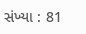સંખ્યા : 81